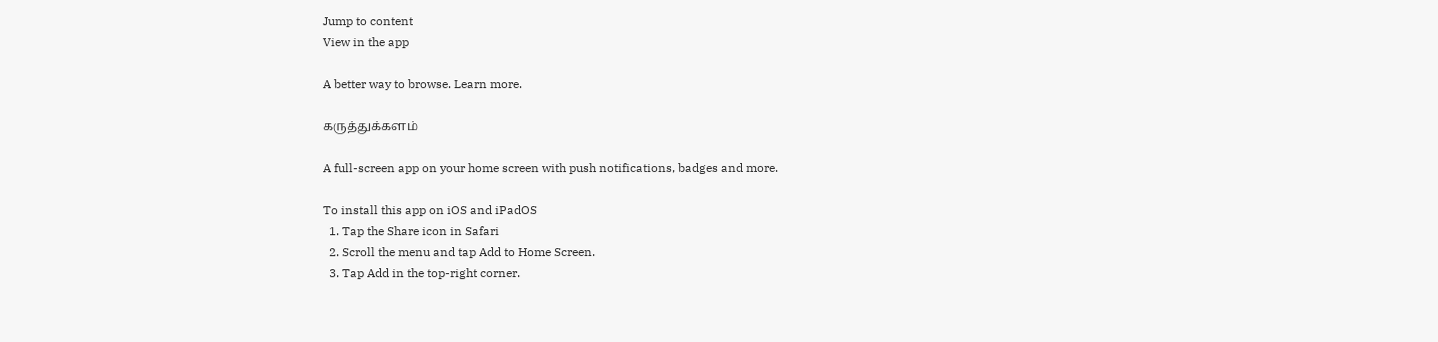Jump to content
View in the app

A better way to browse. Learn more.

கருத்துக்களம்

A full-screen app on your home screen with push notifications, badges and more.

To install this app on iOS and iPadOS
  1. Tap the Share icon in Safari
  2. Scroll the menu and tap Add to Home Screen.
  3. Tap Add in the top-right corner.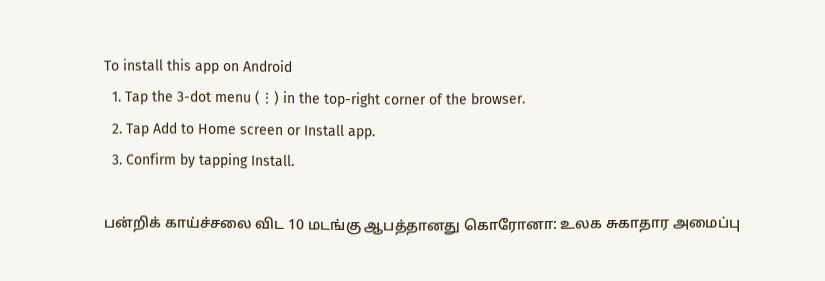To install this app on Android
  1. Tap the 3-dot menu (⋮) in the top-right corner of the browser.
  2. Tap Add to Home screen or Install app.
  3. Confirm by tapping Install.

பன்றிக் காய்ச்சலை விட 10 மடங்கு ஆபத்தானது கொரோனா: உலக சுகாதார அமைப்பு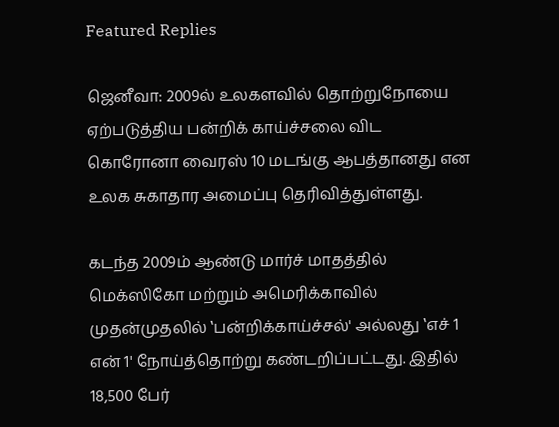Featured Replies

ஜெனீவா: 2009ல் உலகளவில் தொற்றுநோயை ஏற்படுத்திய பன்றிக் காய்ச்சலை விட கொரோனா வைரஸ் 10 மடங்கு ஆபத்தானது என உலக சுகாதார அமைப்பு தெரிவித்துள்ளது.

கடந்த 2009ம் ஆண்டு மார்ச் மாதத்தில் மெக்ஸிகோ மற்றும் அமெரிக்காவில் முதன்முதலில் ‛பன்றிக்காய்ச்சல்' அல்லது ‛எச் 1 என் 1' நோய்த்தொற்று கண்டறிப்பட்டது. இதில் 18,500 பேர்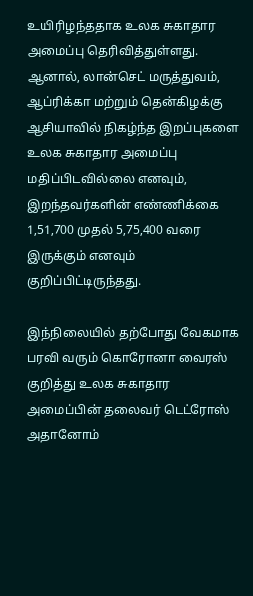உயிரிழந்ததாக உலக சுகாதார அமைப்பு தெரிவித்துள்ளது. ஆனால், லான்செட் மருத்துவம், ஆப்ரிக்கா மற்றும் தென்கிழக்கு ஆசியாவில் நிகழ்ந்த இறப்புகளை உலக சுகாதார அமைப்பு மதிப்பிடவில்லை எனவும், இறந்தவர்களின் எண்ணிக்கை 1,51,700 முதல் 5,75,400 வரை இருக்கும் எனவும் குறிப்பிட்டிருந்தது.

இந்நிலையில் தற்போது வேகமாக பரவி வரும் கொரோனா வைரஸ் குறித்து உலக சுகாதார அமைப்பின் தலைவர் டெட்ரோஸ் அதானோம்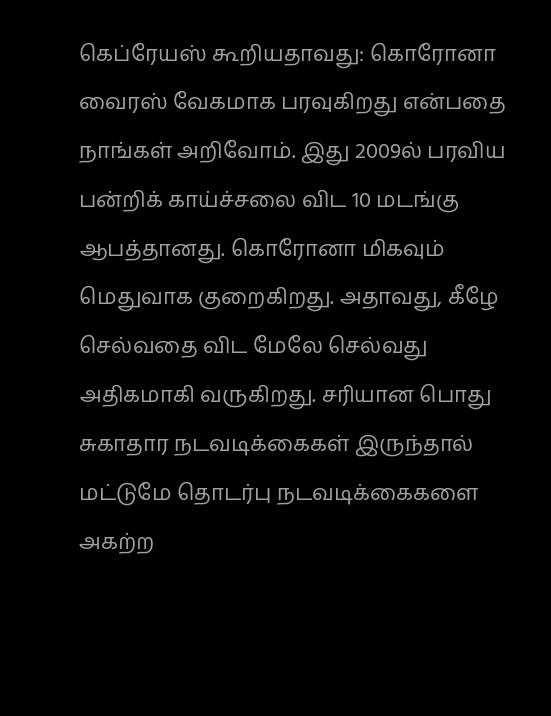கெப்ரேயஸ் கூறியதாவது: கொரோனா வைரஸ் வேகமாக பரவுகிறது என்பதை நாங்கள் அறிவோம். இது 2009ல் பரவிய பன்றிக் காய்ச்சலை விட 10 மடங்கு ஆபத்தானது. கொரோனா மிகவும் மெதுவாக குறைகிறது. அதாவது, கீழே செல்வதை விட மேலே செல்வது அதிகமாகி வருகிறது. சரியான பொது சுகாதார நடவடிக்கைகள் இருந்தால் மட்டுமே தொடர்பு நடவடிக்கைகளை அகற்ற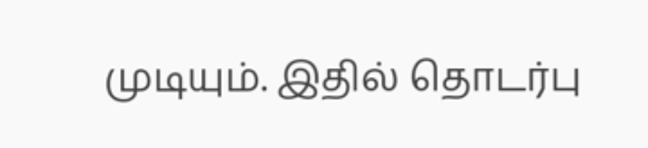முடியும். இதில் தொடர்பு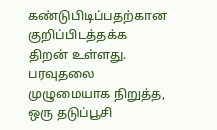கண்டுபிடிப்பதற்கான குறிப்பிடத்தக்க திறன் உள்ளது. பரவுதலை முழுமையாக நிறுத்த, ஒரு தடுப்பூசி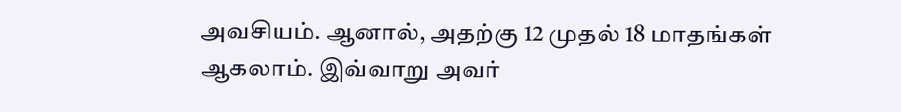அவசியம். ஆனால், அதற்கு 12 முதல் 18 மாதங்கள் ஆகலாம். இவ்வாறு அவர்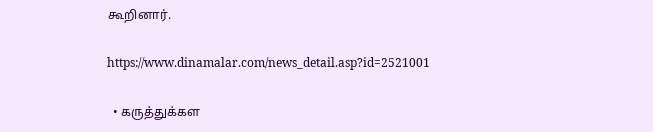கூறினார்.

https://www.dinamalar.com/news_detail.asp?id=2521001

  • கருத்துக்கள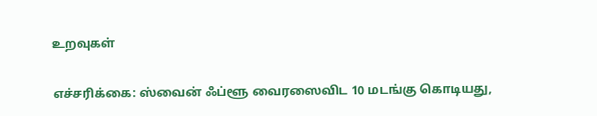உறவுகள்

எச்சரிக்கை: ஸ்வைன் ஃப்ளூ வைரஸைவிட 10 மடங்கு கொடியது,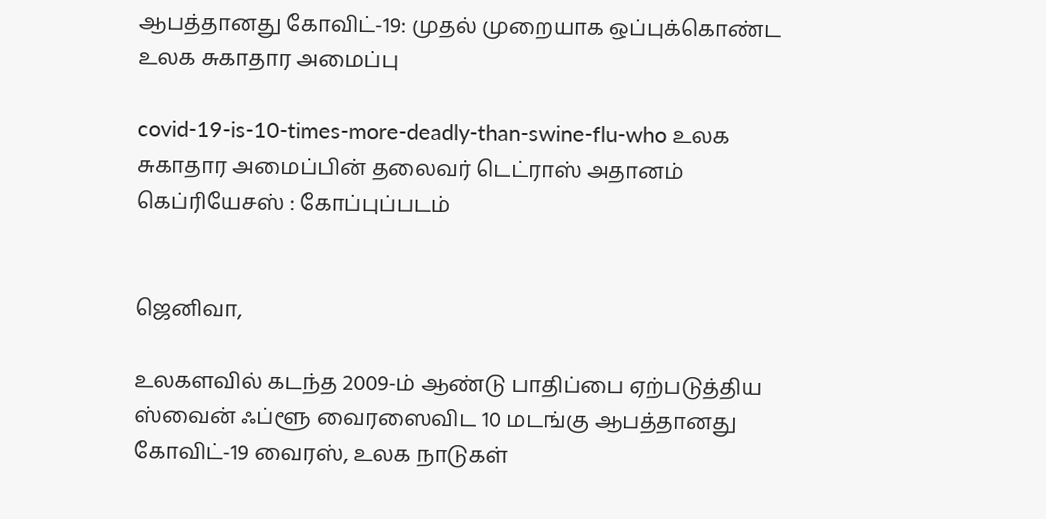ஆபத்தானது கோவிட்-19: முதல் முறையாக ஒப்புக்கொண்ட உலக சுகாதார அமைப்பு

covid-19-is-10-times-more-deadly-than-swine-flu-who உலக சுகாதார அமைப்பின் தலைவர் டெட்ராஸ் அதானம் கெப்ரியேசஸ் : கோப்புப்படம்


ஜெனிவா,

உலகளவில் கடந்த 2009-ம் ஆண்டு பாதிப்பை ஏற்படுத்திய ஸ்வைன் ஃப்ளூ வைரஸைவிட 10 மடங்கு ஆபத்தானது கோவிட்-19 வைரஸ், உலக நாடுகள்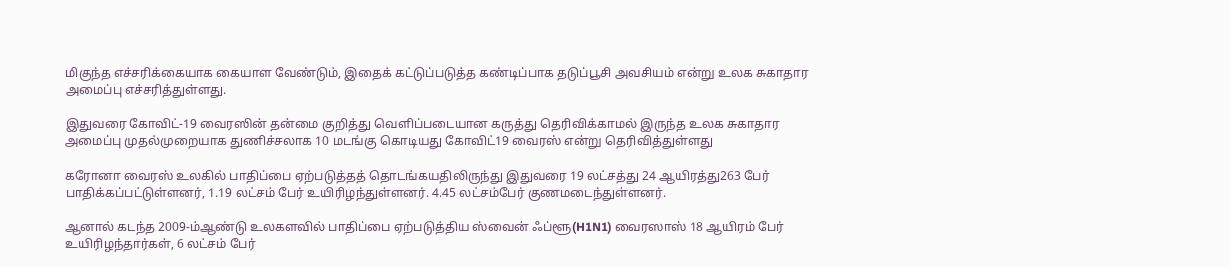மிகுந்த எச்சரிக்கையாக கையாள வேண்டும், இதைக் கட்டுப்படுத்த கண்டிப்பாக தடுப்பூசி அவசியம் என்று உலக சுகாதார அமைப்பு எச்சரித்துள்ளது.

இதுவரை கோவிட்-19 வைரஸின் தன்மை குறித்து வெளிப்படையான கருத்து தெரிவிக்காமல் இருந்த உலக சுகாதார அமைப்பு முதல்முறையாக துணிச்சலாக 10 மடங்கு கொடியது கோவிட்19 வைரஸ் என்று தெரிவித்துள்ளது

கரோனா வைரஸ் உலகில் பாதிப்பை ஏற்படுத்தத் தொடங்கயதிலிருந்து இதுவரை 19 லட்சத்து 24 ஆயிரத்து263 பேர் பாதிக்கப்பட்டுள்ளனர், 1.19 லட்சம் பேர் உயிரிழந்துள்ளனர். 4.45 லட்சம்பேர் குணமடைந்துள்ளனர்.

ஆனால் கடந்த 2009-ம்ஆண்டு உலகளவில் பாதிப்பை ஏற்படுத்திய ஸ்வைன் ஃப்ளூ(H1N1) வைரஸாஸ் 18 ஆயிரம் பேர் உயிரிழந்தார்கள், 6 லட்சம் பேர்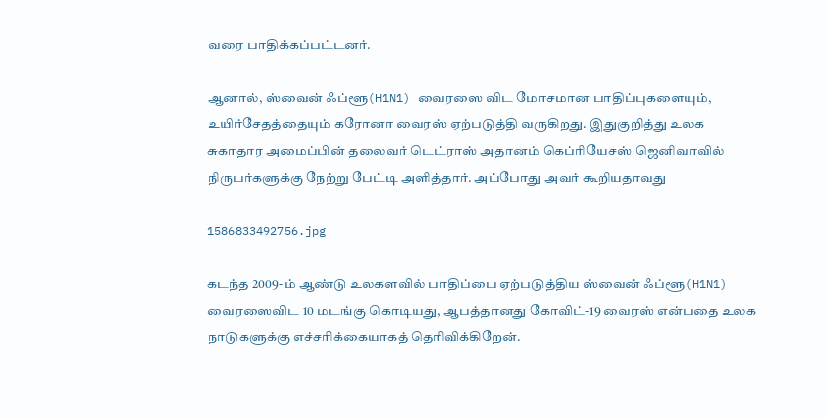வரை பாதிக்கப்பட்டனர்.

ஆனால், ஸ்வைன் ஃப்ளூ(H1N1) வைரஸை விட மோசமான பாதிப்புகளையும், உயிர்சேதத்தையும் கரோனா வைரஸ் ஏற்படுத்தி வருகிறது. இதுகுறித்து உலக சுகாதார அமைப்பின் தலைவர் டெட்ராஸ் அதானம் கெப்ரியேசஸ் ஜெனிவாவில் நிருபர்களுக்கு நேற்று பேட்டி அளித்தார். அப்போது அவர் கூறியதாவது

1586833492756.jpg

கடந்த 2009-ம் ஆண்டு உலகளவில் பாதிப்பை ஏற்படுத்திய ஸ்வைன் ஃப்ளூ(H1N1) வைரஸைவிட 10 மடங்கு கொடியது, ஆபத்தானது கோவிட்-19 வைரஸ் என்பதை உலக நாடுகளுக்கு எச்சரிக்கையாகத் தெரிவிக்கிறேன்.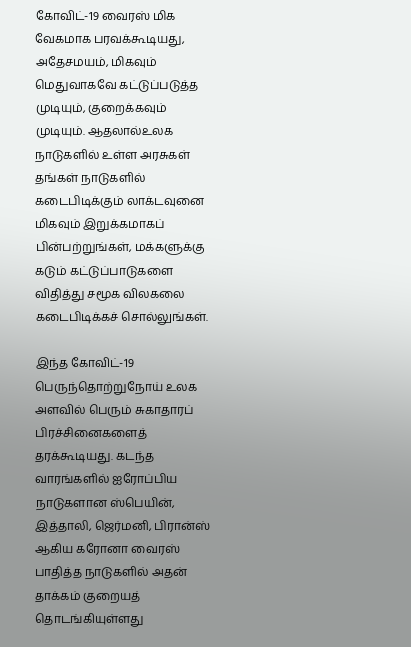கோவிட்-19 வைரஸ் மிக வேகமாக பரவக்கூடியது, அதேசமயம், மிகவும் மெதுவாகவே கட்டுப்படுத்த முடியும், குறைக்கவும் முடியும். ஆதலால்உலக நாடுகளில் உள்ள அரசுகள் தங்கள் நாடுகளில் கடைபிடிக்கும் லாக்டவுனை மிகவும் இறுக்கமாகப் பின்பற்றுங்கள், மக்களுக்கு கடும் கட்டுப்பாடுகளை விதித்து சமூக விலகலை கடைபிடிக்கச் சொல்லுங்கள்.

இந்த கோவிட்-19 பெருந்தொற்றுநோய் உலக அளவில் பெரும் சுகாதாரப் பிரச்சினைகளைத் தரக்கூடியது. கடந்த வாரங்களில் ஐரோப்பிய நாடுகளான ஸ்பெயின், இத்தாலி, ஜெர்மனி, பிரான்ஸ் ஆகிய கரோனா வைரஸ் பாதித்த நாடுகளில் அதன் தாக்கம் குறையத் தொடங்கியுள்ளது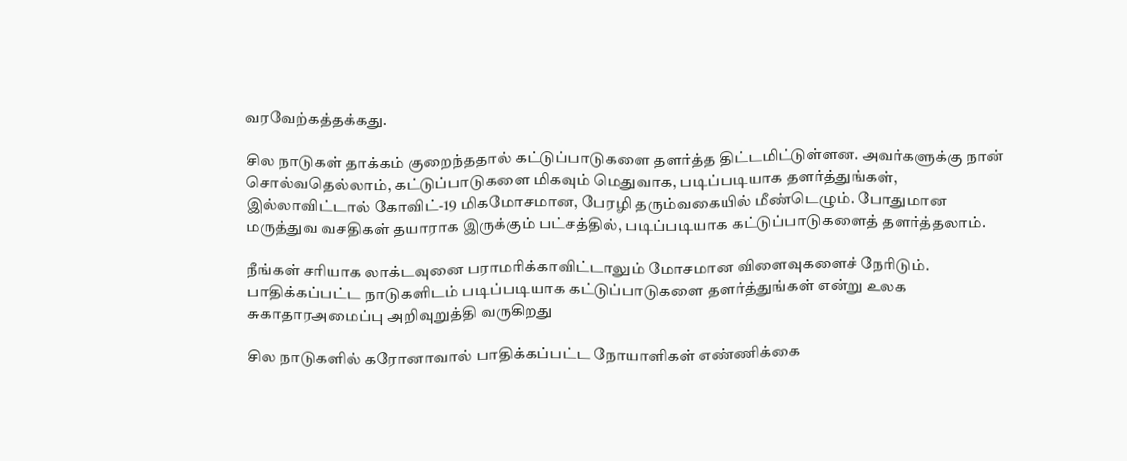வரவேற்கத்தக்கது.

சில நாடுகள் தாக்கம் குறைந்ததால் கட்டுப்பாடுகளை தளர்த்த திட்டமிட்டுள்ளன. அவர்களுக்கு நான் சொல்வதெல்லாம், கட்டுப்பாடுகளை மிகவும் மெதுவாக, படிப்படியாக தளர்த்துங்கள், இல்லாவிட்டால் கோவிட்-19 மிகமோசமான, பேரழி தரும்வகையில் மீண்டெழும். போதுமான மருத்துவ வசதிகள் தயாராக இருக்கும் பட்சத்தில், படிப்படியாக கட்டுப்பாடுகளைத் தளர்த்தலாம்.

நீங்கள் சரியாக லாக்டவுனை பராமரிக்காவிட்டாலும் மோசமான விளைவுகளைச் நேரிடும். பாதிக்கப்பட்ட நாடுகளிடம் படிப்படியாக கட்டுப்பாடுகளை தளர்த்துங்கள் என்று உலக சுகாதாரஅமைப்பு அறிவுறுத்தி வருகிறது

சில நாடுகளில் கரோனாவால் பாதிக்கப்பட்ட நோயாளிகள் எண்ணிக்கை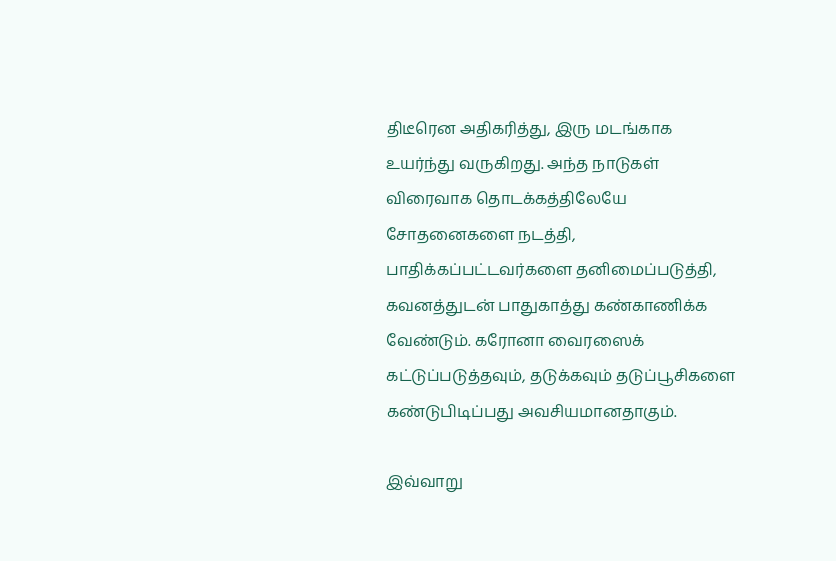திடீரென அதிகரித்து, இரு மடங்காக உயர்ந்து வருகிறது. அந்த நாடுகள் விரைவாக தொடக்கத்திலேயே சோதனைகளை நடத்தி, பாதிக்கப்பட்டவர்களை தனிமைப்படுத்தி, கவனத்துடன் பாதுகாத்து கண்காணிக்க வேண்டும். கரோனா வைரஸைக் கட்டுப்படுத்தவும், தடுக்கவும் தடுப்பூசிகளை கண்டுபிடிப்பது அவசியமானதாகும்.

இவ்வாறு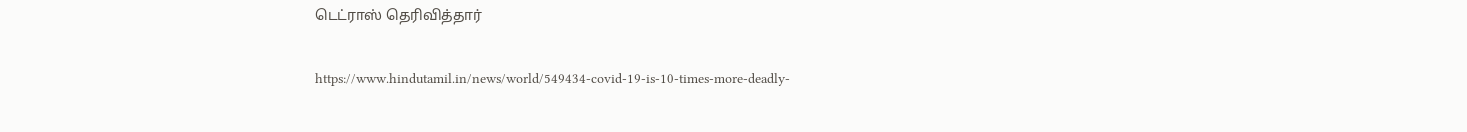டெட்ராஸ் தெரிவித்தார்

https://www.hindutamil.in/news/world/549434-covid-19-is-10-times-more-deadly-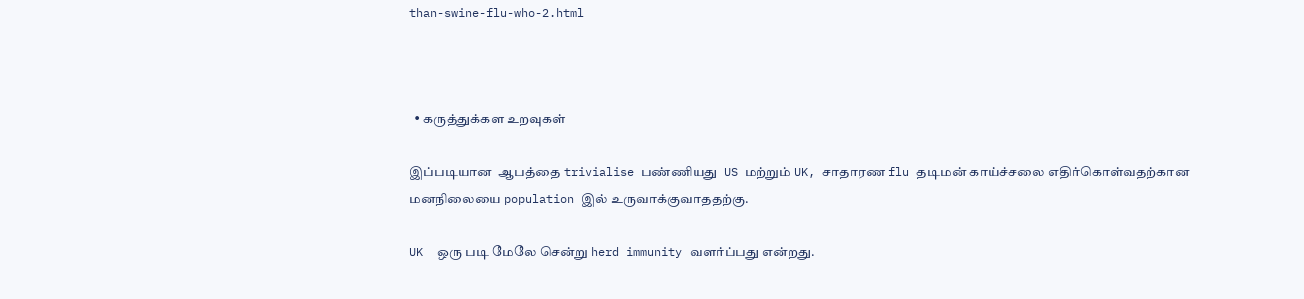than-swine-flu-who-2.html



  • கருத்துக்கள உறவுகள்

இப்படியான  ஆபத்தை trivialise பண்ணியது  US மற்றும் UK, சாதாரண flu தடிமன் காய்ச்சலை எதிர்கொள்வதற்கான மனநிலையை population இல் உருவாக்குவாததற்கு.

UK  ஒரு படி மேலே சென்று herd immunity வளர்ப்பது என்றது.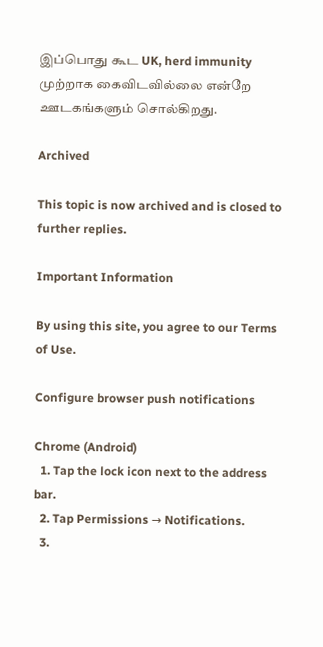இப்பொது கூட UK, herd immunity  முற்றாக கைவிடவில்லை என்றே ஊடகங்களும் சொல்கிறது.

Archived

This topic is now archived and is closed to further replies.

Important Information

By using this site, you agree to our Terms of Use.

Configure browser push notifications

Chrome (Android)
  1. Tap the lock icon next to the address bar.
  2. Tap Permissions → Notifications.
  3.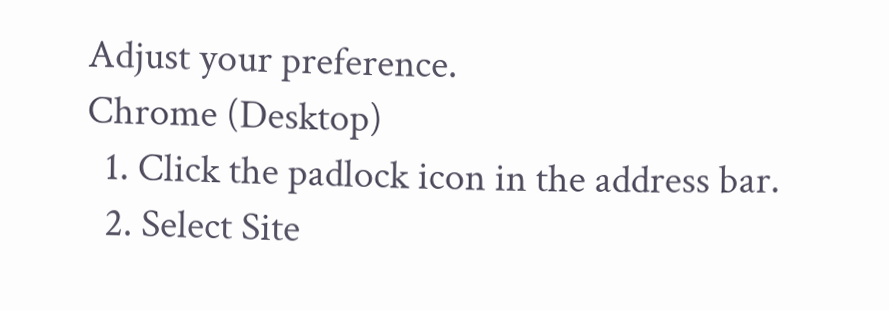Adjust your preference.
Chrome (Desktop)
  1. Click the padlock icon in the address bar.
  2. Select Site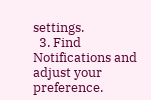settings.
  3. Find Notifications and adjust your preference.